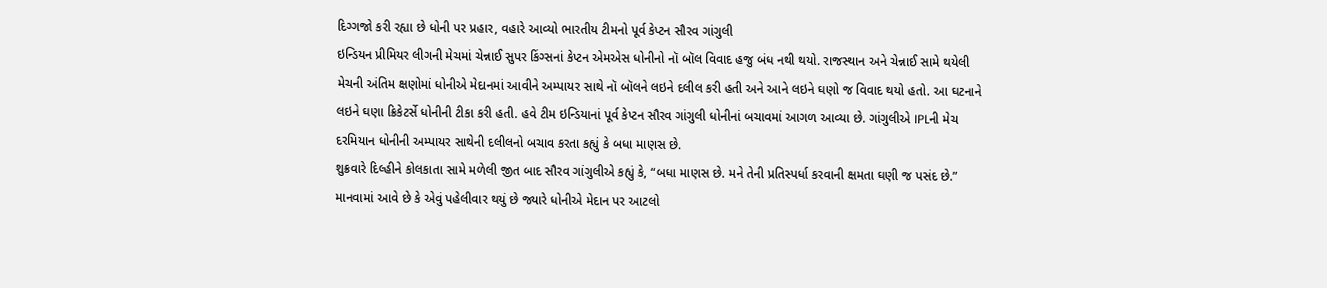દિગ્ગજો કરી રહ્યા છે ધોની પર પ્રહાર, વહારે આવ્યો ભારતીય ટીમનો પૂર્વ કેપ્ટન સૌરવ ગાંગુલી
ઇન્ડિયન પ્રીમિયર લીગની મેચમાં ચેન્નાઈ સુપર કિંગ્સનાં કેપ્ટન એમએસ ધોનીનો નૉ બૉલ વિવાદ હજુ બંધ નથી થયો. રાજસ્થાન અને ચેન્નાઈ સામે થયેલી મેચની અંતિમ ક્ષણોમાં ધોનીએ મેદાનમાં આવીને અમ્પાયર સાથે નૉ બૉલને લઇને દલીલ કરી હતી અને આને લઇને ઘણો જ વિવાદ થયો હતો. આ ઘટનાને લઇને ઘણા ક્રિકેટર્સે ધોનીની ટીકા કરી હતી. હવે ટીમ ઇન્ડિયાનાં પૂર્વ કેપ્ટન સૌરવ ગાંગુલી ધોનીનાં બચાવમાં આગળ આવ્યા છે. ગાંગુલીએ IPLની મેચ દરમિયાન ધોનીની અમ્પાયર સાથેની દલીલનો બચાવ કરતા કહ્યું કે બધા માણસ છે.
શુક્રવારે દિલ્હીને કોલકાતા સામે મળેલી જીત બાદ સૌરવ ગાંગુલીએ કહ્યું કે, “બધા માણસ છે. મને તેની પ્રતિસ્પર્ધા કરવાની ક્ષમતા ઘણી જ પસંદ છે.” માનવામાં આવે છે કે એવું પહેલીવાર થયું છે જ્યારે ધોનીએ મેદાન પર આટલો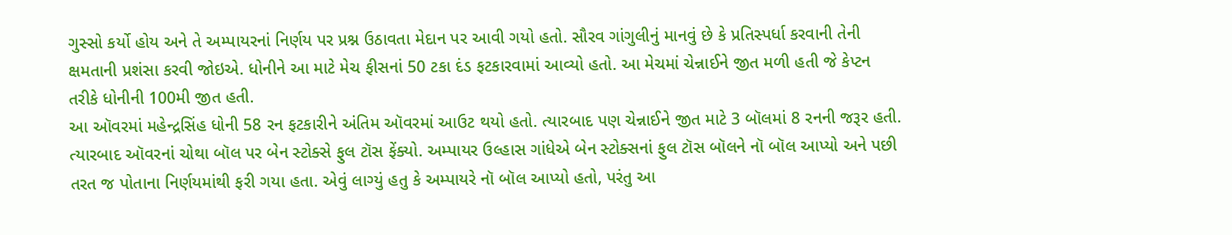ગુસ્સો કર્યો હોય અને તે અમ્પાયરનાં નિર્ણય પર પ્રશ્ન ઉઠાવતા મેદાન પર આવી ગયો હતો. સૌરવ ગાંગુલીનું માનવું છે કે પ્રતિસ્પર્ધા કરવાની તેની ક્ષમતાની પ્રશંસા કરવી જોઇએ. ધોનીને આ માટે મેચ ફીસનાં 50 ટકા દંડ ફટકારવામાં આવ્યો હતો. આ મેચમાં ચેન્નાઈને જીત મળી હતી જે કેપ્ટન તરીકે ધોનીની 100મી જીત હતી.
આ ઑવરમાં મહેન્દ્રસિંહ ધોની 58 રન ફટકારીને અંતિમ ઑવરમાં આઉટ થયો હતો. ત્યારબાદ પણ ચેન્નાઈને જીત માટે 3 બૉલમાં 8 રનની જરૂર હતી. ત્યારબાદ ઑવરનાં ચોથા બૉલ પર બેન સ્ટોક્સે ફુલ ટૉસ ફેંક્યો. અમ્પાયર ઉલ્હાસ ગાંધેએ બેન સ્ટોક્સનાં ફુલ ટૉસ બૉલને નૉ બૉલ આપ્યો અને પછી તરત જ પોતાના નિર્ણયમાંથી ફરી ગયા હતા. એવું લાગ્યું હતુ કે અમ્પાયરે નૉ બૉલ આપ્યો હતો, પરંતુ આ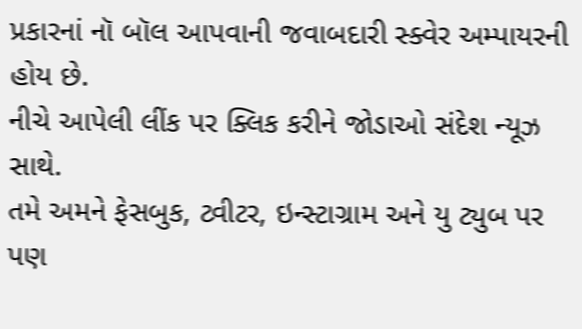પ્રકારનાં નૉ બૉલ આપવાની જવાબદારી સ્ક્વેર અમ્પાયરની હોય છે.
નીચે આપેલી લીંક પર ક્લિક કરીને જોડાઓ સંદેશ ન્યૂઝ સાથે.
તમે અમને ફેસબુક, ટ્વીટર, ઇન્સ્ટાગ્રામ અને યુ ટ્યુબ પર પણ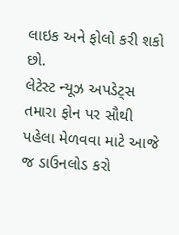લાઇક અને ફોલો કરી શકો છો.
લેટેસ્ટ ન્યૂઝ અપડેટ્સ તમારા ફોન પર સૌથી પહેલા મેળવવા માટે આજે જ ડાઉનલોડ કરો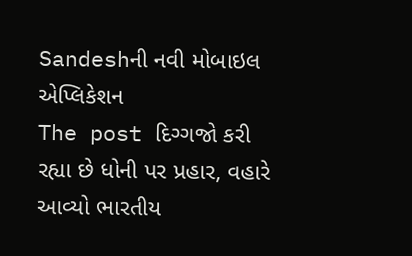Sandeshની નવી મોબાઇલ એપ્લિકેશન
The post દિગ્ગજો કરી રહ્યા છે ધોની પર પ્રહાર, વહારે આવ્યો ભારતીય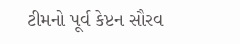ટીમનો પૂર્વ કેપ્ટન સૌરવ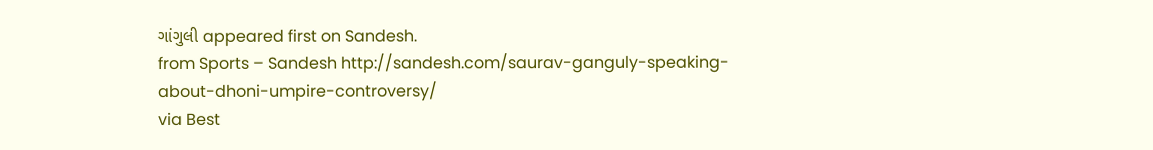ગાંગુલી appeared first on Sandesh.
from Sports – Sandesh http://sandesh.com/saurav-ganguly-speaking-about-dhoni-umpire-controversy/
via Best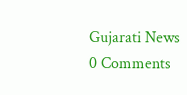Gujarati News
0 Comments